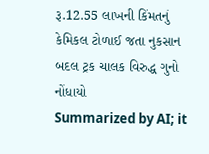રૂ.12.55 લાખની કિંમતનું કેમિકલ ટોળાઈ જતા નુકસાન બદલ ટ્રક ચાલક વિરુદ્ધ ગુનો નોંધાયો
Summarized by AI; it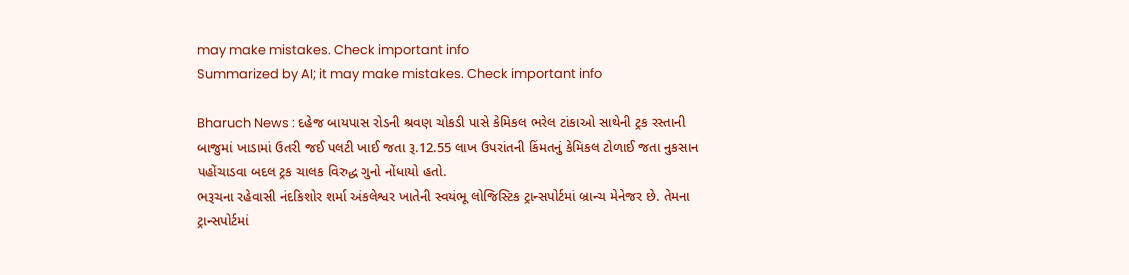may make mistakes. Check important info
Summarized by AI; it may make mistakes. Check important info

Bharuch News : દહેજ બાયપાસ રોડની શ્રવણ ચોકડી પાસે કેમિકલ ભરેલ ટાંકાઓ સાથેની ટ્રક રસ્તાની બાજુમાં ખાડામાં ઉતરી જઈ પલટી ખાઈ જતા રૂ.12.55 લાખ ઉપરાંતની કિંમતનું કેમિકલ ટોળાઈ જતા નુકસાન પહોંચાડવા બદલ ટ્રક ચાલક વિરુદ્ધ ગુનો નોંધાયો હતો.
ભરૂચના રહેવાસી નંદકિશોર શર્મા અંકલેશ્વર ખાતેની સ્વયંભૂ લોજિસ્ટિક ટ્રાન્સપોર્ટમાં બ્રાન્ચ મેનેજર છે. તેમના ટ્રાન્સપોર્ટમાં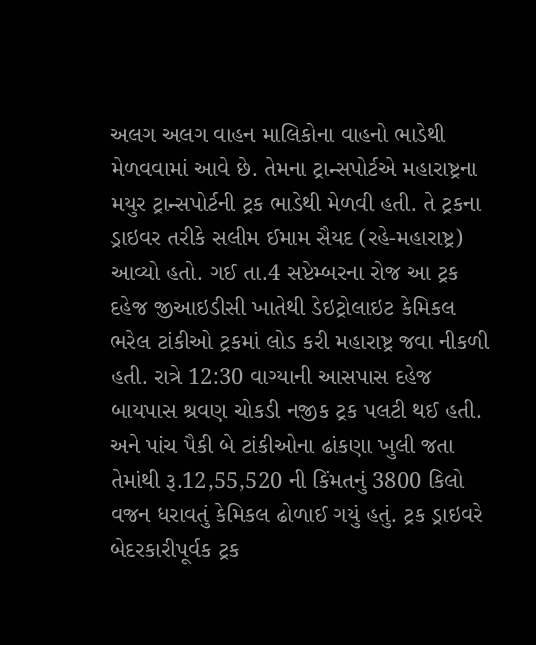અલગ અલગ વાહન માલિકોના વાહનો ભાડેથી મેળવવામાં આવે છે. તેમના ટ્રાન્સપોર્ટએ મહારાષ્ટ્રના મયુર ટ્રાન્સપોર્ટની ટ્રક ભાડેથી મેળવી હતી. તે ટ્રકના ડ્રાઇવર તરીકે સલીમ ઈમામ સૈયદ (રહે-મહારાષ્ટ્ર) આવ્યો હતો. ગઈ તા.4 સપ્ટેમ્બરના રોજ આ ટ્રક દહેજ જીઆઇડીસી ખાતેથી ડેઇટ્રોલાઇટ કેમિકલ ભરેલ ટાંકીઓ ટ્રકમાં લોડ કરી મહારાષ્ટ્ર જવા નીકળી હતી. રાત્રે 12:30 વાગ્યાની આસપાસ દહેજ બાયપાસ શ્રવણ ચોકડી નજીક ટ્રક પલટી થઈ હતી. અને પાંચ પૈકી બે ટાંકીઓના ઢાંકણા ખુલી જતા તેમાંથી રૂ.12,55,520 ની કિંમતનું 3800 કિલો વજન ધરાવતું કેમિકલ ઢોળાઈ ગયું હતું. ટ્રક ડ્રાઇવરે બેદરકારીપૂર્વક ટ્રક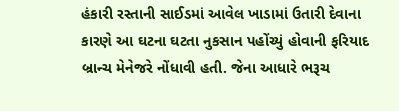હંકારી રસ્તાની સાઈડમાં આવેલ ખાડામાં ઉતારી દેવાના કારણે આ ઘટના ઘટતા નુકસાન પહોંચ્યું હોવાની ફરિયાદ બ્રાન્ચ મેનેજરે નોંધાવી હતી. જેના આધારે ભરૂચ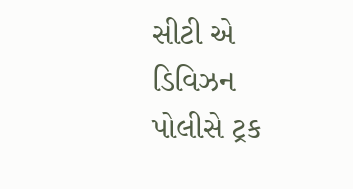સીટી એ ડિવિઝન પોલીસે ટ્રક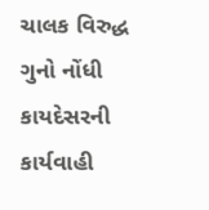ચાલક વિરુદ્ધ ગુનો નોંધી કાયદેસરની કાર્યવાહી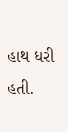હાથ ધરી હતી.